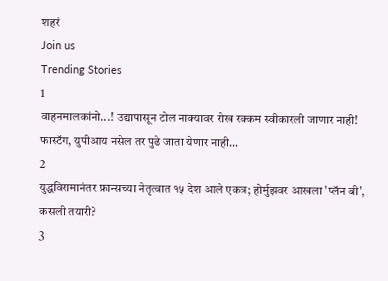शहरं
Join us
Trending Stories
1
वाहनमालकांनो...! उद्यापासून टोल नाक्यावर रोख रक्कम स्वीकारली जाणार नाही! फास्टॅग, युपीआय नसेल तर पुढे जाता येणार नाही...
2
युद्धविरामानंतर फ्रान्सच्या नेतृत्वात १५ देश आले एकत्र; होर्मुझवर आखला 'प्लॅन बी', कसली तयारी?
3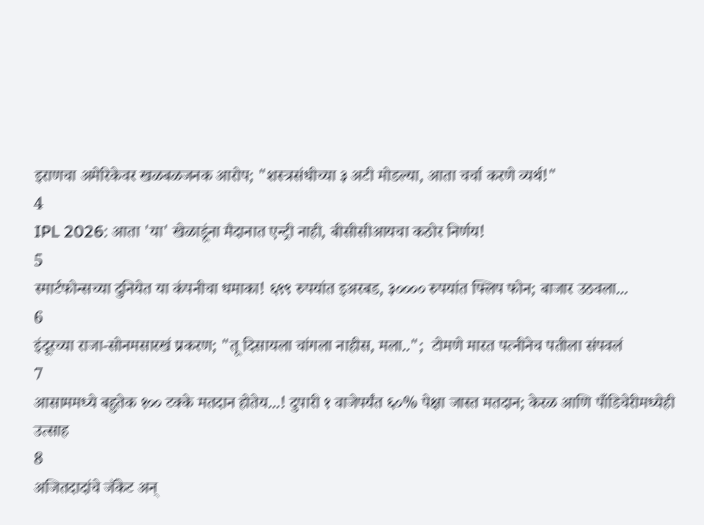इराणचा अमेरिकेवर खळबळजनक आरोप; "शस्त्रसंधीच्या ३ अटी मोडल्या, आता चर्चा करणे व्यर्थ!"
4
IPL 2026: आता 'या' खेळाडूंना मैदानात एन्ट्री नाही, बीसीसीआयचा कठोर निर्णय!
5
स्मार्टफोन्सच्या दुनियेत या कंपनीचा धमाका! ६९९ रुपयांत इअरबड, ३०००० रुपयांत फ्लिप फोन; बाजार उठवला...
6
इंदूरच्या राजा-सोनमसारखं प्रकरण; "तू दिसायला चांगला नाहीस, मला..";  टोमणे मारत पत्नीनेच पतीला संपवलं
7
आसाममध्ये बहुतेक १०० टक्के मतदान होतेय...! दुपारी १ वाजेपर्यंत ६०% पेक्षा जास्त मतदान; केरळ आणि पाँडिचेरीमध्येही उत्साह
8
अजितदादांचे जॅकेट अन्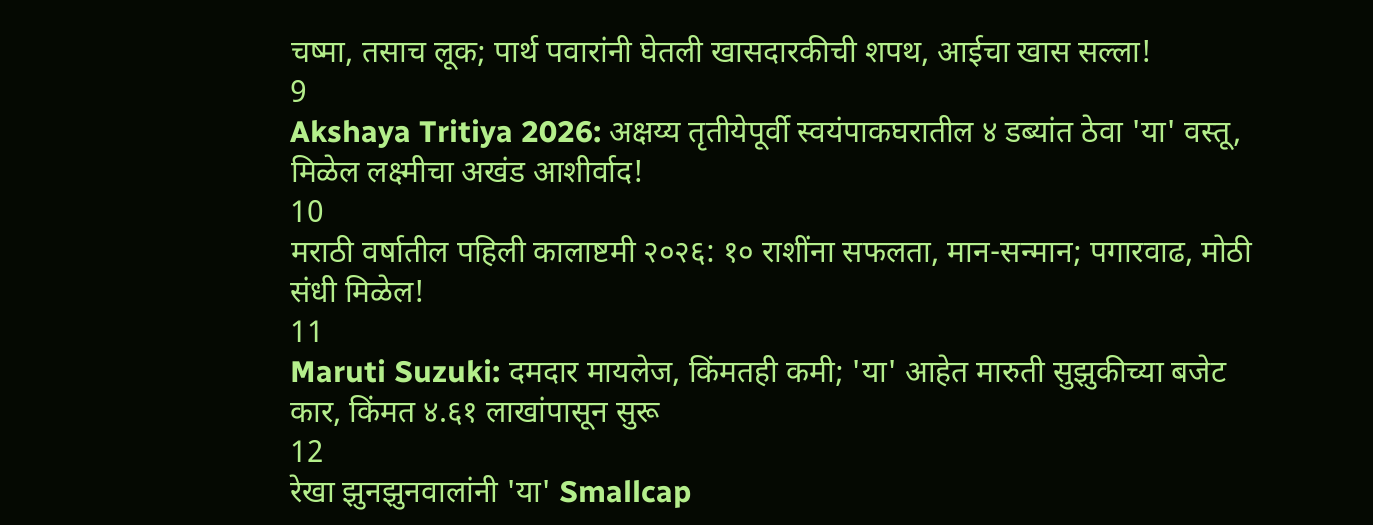चष्मा, तसाच लूक; पार्थ पवारांनी घेतली खासदारकीची शपथ, आईचा खास सल्ला!
9
Akshaya Tritiya 2026: अक्षय्य तृतीयेपूर्वी स्वयंपाकघरातील ४ डब्यांत ठेवा 'या' वस्तू, मिळेल लक्ष्मीचा अखंड आशीर्वाद!
10
मराठी वर्षातील पहिली कालाष्टमी २०२६: १० राशींना सफलता, मान-सन्मान; पगारवाढ, मोठी संधी मिळेल!
11
Maruti Suzuki: दमदार मायलेज, किंमतही कमी; 'या' आहेत मारुती सुझुकीच्या बजेट कार, किंमत ४.६१ लाखांपासून सुरू
12
रेखा झुनझुनवालांनी 'या' Smallcap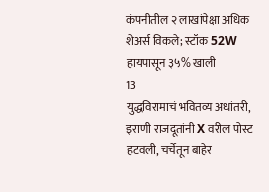कंपनीतील २ लाखांपेक्षा अधिक शेअर्स विकले; स्टॉक 52W हायपासून ३५% खाली
13
युद्धविरामाचं भवितव्य अधांतरी, इराणी राजदूतांनी X वरील पोस्ट हटवली, चर्चेतून बाहेर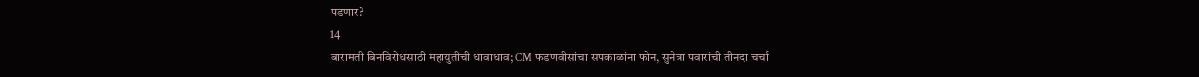पडणार?
14
बारामती बिनविरोधसाठी महायुतीची धावाधाव; CM फडणवीसांचा सपकाळांना फोन, सुनेत्रा पवारांची तीनदा चर्चा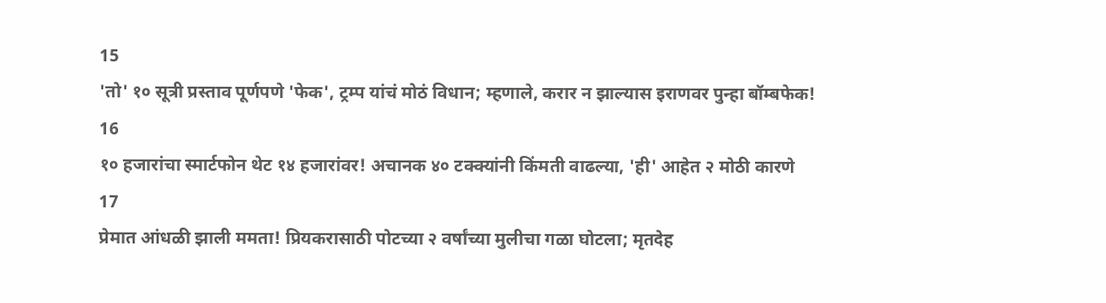15
'तो' १० सूत्री प्रस्ताव पूर्णपणे 'फेक', ट्रम्प यांचं मोठं विधान; म्हणाले, करार न झाल्यास इराणवर पुन्हा बॉम्बफेक!
16
१० हजारांचा स्मार्टफोन थेट १४ हजारांवर! अचानक ४० टक्क्यांनी किंमती वाढल्या, 'ही' आहेत २ मोठी कारणे
17
प्रेमात आंधळी झाली ममता! प्रियकरासाठी पोटच्या २ वर्षांच्या मुलीचा गळा घोटला; मृतदेह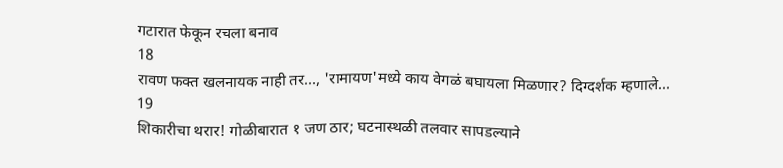गटारात फेकून रचला बनाव
18
रावण फक्त खलनायक नाही तर..., 'रामायण'मध्ये काय वेगळं बघायला मिळणार? दिग्दर्शक म्हणाले...
19
शिकारीचा थरार! गोळीबारात १ जण ठार; घटनास्थळी तलवार सापडल्याने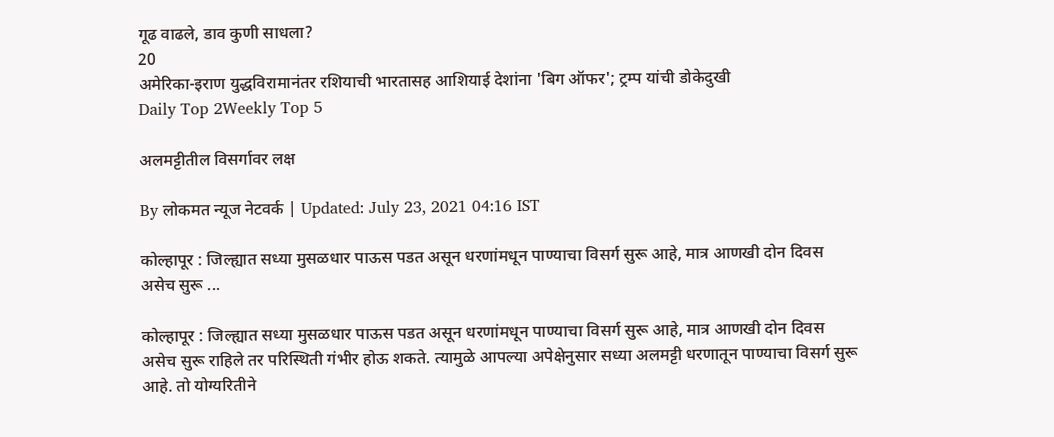गूढ वाढले, डाव कुणी साधला?
20
अमेरिका-इराण युद्धविरामानंतर रशियाची भारतासह आशियाई देशांना 'बिग ऑफर'; ट्रम्प यांची डोकेदुखी
Daily Top 2Weekly Top 5

अलमट्टीतील विसर्गावर लक्ष

By लोकमत न्यूज नेटवर्क | Updated: July 23, 2021 04:16 IST

कोल्हापूर : जिल्ह्यात सध्या मुसळधार पाऊस पडत असून धरणांमधून पाण्याचा विसर्ग सुरू आहे, मात्र आणखी दोन दिवस असेच सुरू ...

कोल्हापूर : जिल्ह्यात सध्या मुसळधार पाऊस पडत असून धरणांमधून पाण्याचा विसर्ग सुरू आहे, मात्र आणखी दोन दिवस असेच सुरू राहिले तर परिस्थिती गंभीर होऊ शकते. त्यामुळे आपल्या अपेक्षेनुसार सध्या अलमट्टी धरणातून पाण्याचा विसर्ग सुरू आहे. तो योग्यरितीने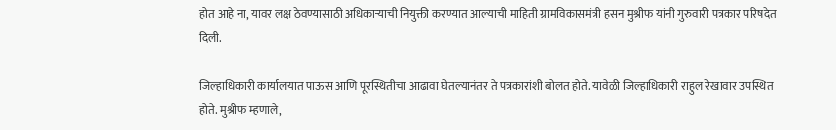होत आहे ना, यावर लक्ष ठेवण्यासाठी अधिकाऱ्याची नियुक्ती करण्यात आल्याची माहिती ग्रामविकासमंत्री हसन मुश्रीफ यांनी गुरुवारी पत्रकार परिषदेत दिली.

जिल्हाधिकारी कार्यालयात पाऊस आणि पूरस्थितीचा आढावा घेतल्यानंतर ते पत्रकारांशी बोलत होते. यावेळी जिल्हाधिकारी राहुल रेखावार उपस्थित होते. मुश्रीफ म्हणाले,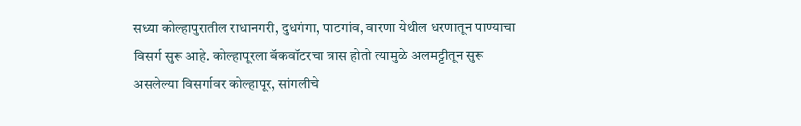सध्या कोल्हापुरातील राधानगरी, दुधगंगा, पाटगांव, वारणा येथील धरणातून पाण्याचा विसर्ग सुरू आहे. कोल्हापूरला बॅकवॉटरचा त्रास होतो त्यामुळे अलमट्टीतून सुरू असलेल्या विसर्गावर कोल्हापूर, सांगलीचे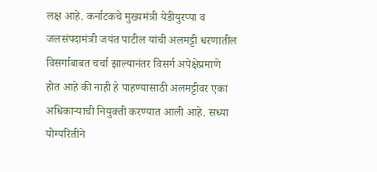लक्ष आहे. कर्नाटकचे मुख्यमंत्री येडीयुरप्पा व जलसंपदामंत्री जयंत पाटील यांची अलमट्टी धरणातील विसर्गाबाबत चर्चा झाल्यानंतर विसर्ग अपेक्षेप्रमाणे होत आहे की नाही हे पाहण्यासाठी अलमट्टीवर एका अधिकाऱ्याची नियुक्ती करण्यात आली आहे. सध्या योग्यरितीने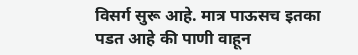विसर्ग सुरू आहे. मात्र पाऊसच इतका पडत आहे की पाणी वाहून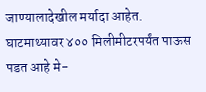जाण्यालादेखील मर्यादा आहेत. घाटमाथ्यावर ४०० मिलीमीटरपर्यंत पाऊस पडत आहे मे-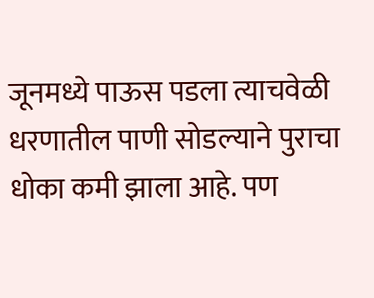जूनमध्ये पाऊस पडला त्याचवेळी धरणातील पाणी सोडल्याने पुराचा धोका कमी झाला आहे. पण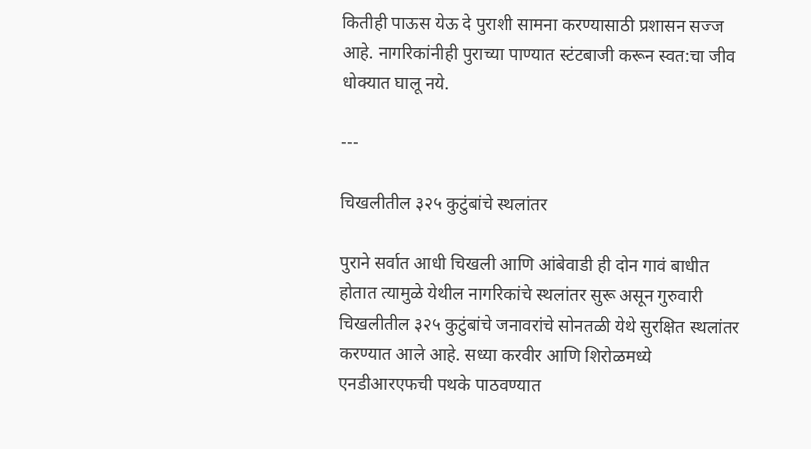कितीही पाऊस येऊ दे पुराशी सामना करण्यासाठी प्रशासन सज्ज आहे. नागरिकांनीही पुराच्या पाण्यात स्टंटबाजी करून स्वत:चा जीव धोक्यात घालू नये.

---

चिखलीतील ३२५ कुटुंबांचे स्थलांतर

पुराने सर्वात आधी चिखली आणि आंबेवाडी ही दोन गावं बाधीत होतात त्यामुळे येथील नागरिकांचे स्थलांतर सुरू असून गुरुवारी चिखलीतील ३२५ कुटुंबांचे जनावरांचे सोनतळी येथे सुरक्षित स्थलांतर करण्यात आले आहे. सध्या करवीर आणि शिरोळमध्ये एनडीआरएफची पथके पाठवण्यात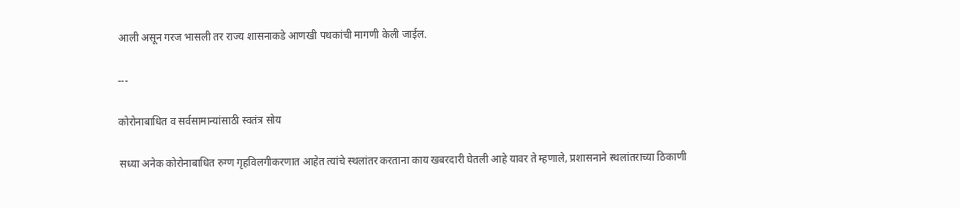आली असून गरज भासली तर राज्य शासनाकडे आणखी पथकांची मागणी केली जाईल.

---

कोरोनाबाधित व सर्वसामान्यांसाठी स्वतंत्र सोय

सध्या अनेक कोरोनाबाधित रुग्ण गृहविलगीकरणात आहेत त्यांचे स्थलांतर करताना काय खबरदारी घेतली आहे यावर ते म्हणाले, प्रशासनाने स्थलांतराच्या ठिकाणी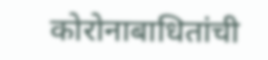कोरोनाबाधितांची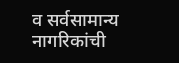व सर्वसामान्य नागरिकांची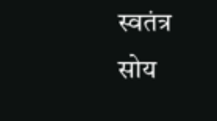स्वतंत्र सोय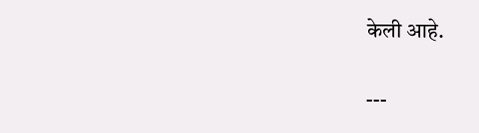केली आहे.

---